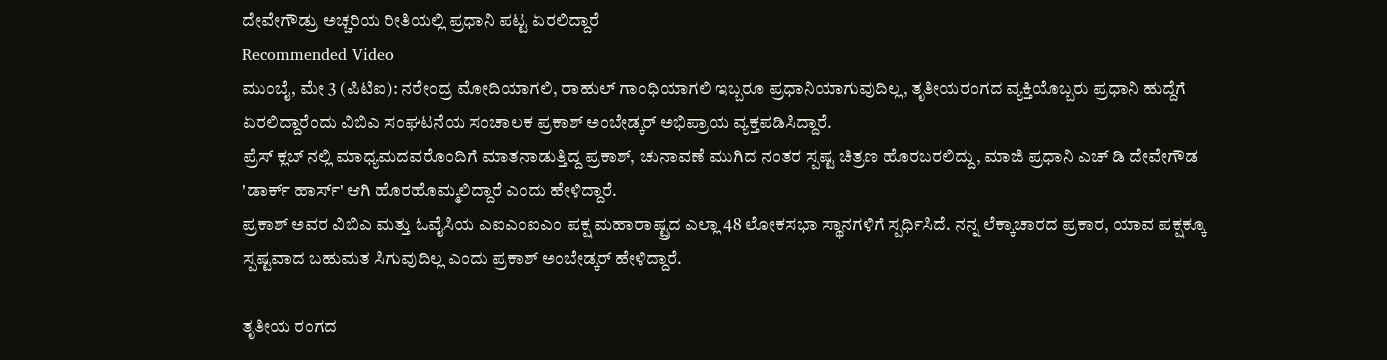ದೇವೇಗೌಡ್ರು ಅಚ್ಚರಿಯ ರೀತಿಯಲ್ಲಿ ಪ್ರಧಾನಿ ಪಟ್ಟ ಏರಲಿದ್ದಾರೆ
Recommended Video
ಮುಂಬೈ, ಮೇ 3 (ಪಿಟಿಐ): ನರೇಂದ್ರ ಮೋದಿಯಾಗಲಿ, ರಾಹುಲ್ ಗಾಂಧಿಯಾಗಲಿ ಇಬ್ಬರೂ ಪ್ರಧಾನಿಯಾಗುವುದಿಲ್ಲ, ತೃತೀಯರಂಗದ ವ್ಯಕ್ತಿಯೊಬ್ಬರು ಪ್ರಧಾನಿ ಹುದ್ದೆಗೆ ಏರಲಿದ್ದಾರೆಂದು ವಿಬಿಎ ಸಂಘಟನೆಯ ಸಂಚಾಲಕ ಪ್ರಕಾಶ್ ಅಂಬೇಡ್ಕರ್ ಅಭಿಪ್ರಾಯ ವ್ಯಕ್ತಪಡಿಸಿದ್ದಾರೆ.
ಪ್ರೆಸ್ ಕ್ಲಬ್ ನಲ್ಲಿ ಮಾಧ್ಯಮದವರೊಂದಿಗೆ ಮಾತನಾಡುತ್ತಿದ್ದ ಪ್ರಕಾಶ್, ಚುನಾವಣೆ ಮುಗಿದ ನಂತರ ಸ್ಪಷ್ಟ ಚಿತ್ರಣ ಹೊರಬರಲಿದ್ದು, ಮಾಜಿ ಪ್ರಧಾನಿ ಎಚ್ ಡಿ ದೇವೇಗೌಡ 'ಡಾರ್ಕ್ ಹಾರ್ಸ್' ಆಗಿ ಹೊರಹೊಮ್ಮಲಿದ್ದಾರೆ ಎಂದು ಹೇಳಿದ್ದಾರೆ.
ಪ್ರಕಾಶ್ ಅವರ ವಿಬಿಎ ಮತ್ತು ಓವೈಸಿಯ ಎಐಎಂಐಎಂ ಪಕ್ಷ ಮಹಾರಾಷ್ಟ್ರದ ಎಲ್ಲಾ 48 ಲೋಕಸಭಾ ಸ್ಥಾನಗಳಿಗೆ ಸ್ಪರ್ಧಿಸಿದೆ. ನನ್ನ ಲೆಕ್ಕಾಚಾರದ ಪ್ರಕಾರ, ಯಾವ ಪಕ್ಷಕ್ಕೂ ಸ್ಪಷ್ಟವಾದ ಬಹುಮತ ಸಿಗುವುದಿಲ್ಲ ಎಂದು ಪ್ರಕಾಶ್ ಅಂಬೇಡ್ಕರ್ ಹೇಳಿದ್ದಾರೆ.

ತೃತೀಯ ರಂಗದ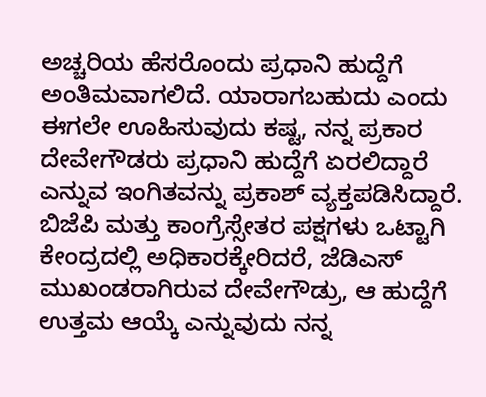ಅಚ್ಚರಿಯ ಹೆಸರೊಂದು ಪ್ರಧಾನಿ ಹುದ್ದೆಗೆ ಅಂತಿಮವಾಗಲಿದೆ. ಯಾರಾಗಬಹುದು ಎಂದು ಈಗಲೇ ಊಹಿಸುವುದು ಕಷ್ಟ, ನನ್ನ ಪ್ರಕಾರ ದೇವೇಗೌಡರು ಪ್ರಧಾನಿ ಹುದ್ದೆಗೆ ಏರಲಿದ್ದಾರೆ ಎನ್ನುವ ಇಂಗಿತವನ್ನು ಪ್ರಕಾಶ್ ವ್ಯಕ್ತಪಡಿಸಿದ್ದಾರೆ.
ಬಿಜೆಪಿ ಮತ್ತು ಕಾಂಗ್ರೆಸ್ಸೇತರ ಪಕ್ಷಗಳು ಒಟ್ಟಾಗಿ ಕೇಂದ್ರದಲ್ಲಿ ಅಧಿಕಾರಕ್ಕೇರಿದರೆ, ಜೆಡಿಎಸ್ ಮುಖಂಡರಾಗಿರುವ ದೇವೇಗೌಡ್ರು, ಆ ಹುದ್ದೆಗೆ ಉತ್ತಮ ಆಯ್ಕೆ ಎನ್ನುವುದು ನನ್ನ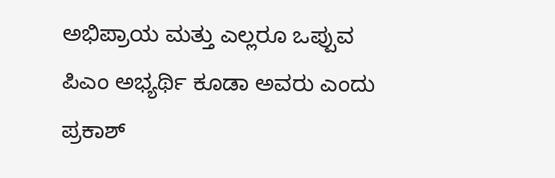ಅಭಿಪ್ರಾಯ ಮತ್ತು ಎಲ್ಲರೂ ಒಪ್ಪುವ ಪಿಎಂ ಅಭ್ಯರ್ಥಿ ಕೂಡಾ ಅವರು ಎಂದು ಪ್ರಕಾಶ್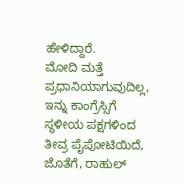ಹೇಳಿದ್ದಾರೆ.
ಮೋದಿ ಮತ್ತೆ ಪ್ರಧಾನಿಯಾಗುವುದಿಲ್ಲ, ಇನ್ನು ಕಾಂಗ್ರೆಸ್ಸಿಗೆ ಸ್ಥಳೀಯ ಪಕ್ಷಗಳಿಂದ ತೀವ್ರ ಪೈಪೋಟಿಯಿದೆ, ಜೊತೆಗೆ, ರಾಹುಲ್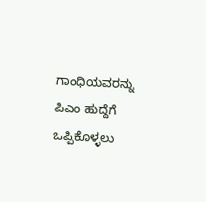ಗಾಂಧಿಯವರನ್ನು ಪಿಎಂ ಹುದ್ದೆಗೆ ಒಪ್ಪಿಕೊಳ್ಳಲು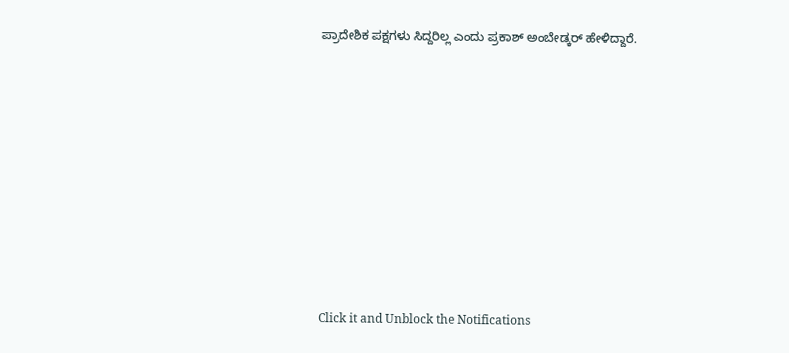ಪ್ರಾದೇಶಿಕ ಪಕ್ಷಗಳು ಸಿದ್ದರಿಲ್ಲ ಎಂದು ಪ್ರಕಾಶ್ ಅಂಬೇಡ್ಕರ್ ಹೇಳಿದ್ದಾರೆ.












Click it and Unblock the Notifications